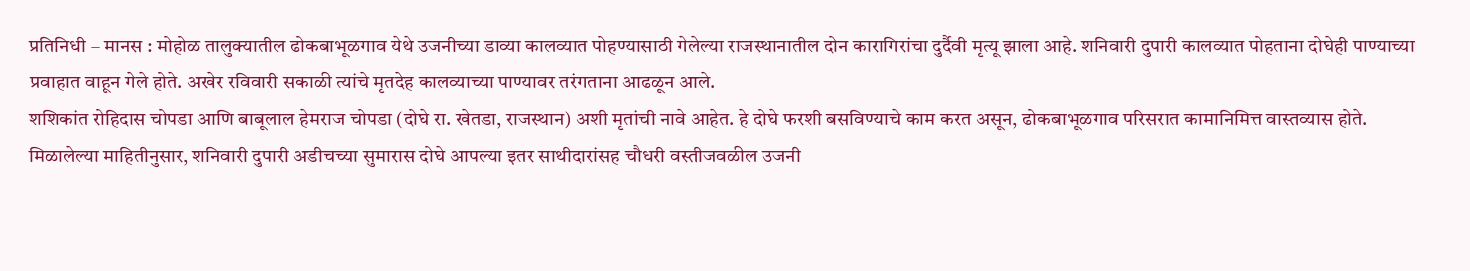प्रतिनिधी – मानस : मोहोळ तालुक्यातील ढोकबाभूळगाव येथे उजनीच्या डाव्या कालव्यात पोहण्यासाठी गेलेल्या राजस्थानातील दोन कारागिरांचा दुर्दैवी मृत्यू झाला आहे. शनिवारी दुपारी कालव्यात पोहताना दोघेही पाण्याच्या प्रवाहात वाहून गेले होते. अखेर रविवारी सकाळी त्यांचे मृतदेह कालव्याच्या पाण्यावर तरंगताना आढळून आले.
शशिकांत रोहिदास चोपडा आणि बाबूलाल हेमराज चोपडा (दोघे रा. खेतडा, राजस्थान) अशी मृतांची नावे आहेत. हे दोघे फरशी बसविण्याचे काम करत असून, ढोकबाभूळगाव परिसरात कामानिमित्त वास्तव्यास होते.
मिळालेल्या माहितीनुसार, शनिवारी दुपारी अडीचच्या सुमारास दोघे आपल्या इतर साथीदारांसह चौधरी वस्तीजवळील उजनी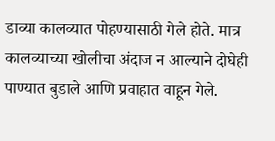डाव्या कालव्यात पोहण्यासाठी गेले होते. मात्र कालव्याच्या खोलीचा अंदाज न आल्याने दोघेही पाण्यात बुडाले आणि प्रवाहात वाहून गेले.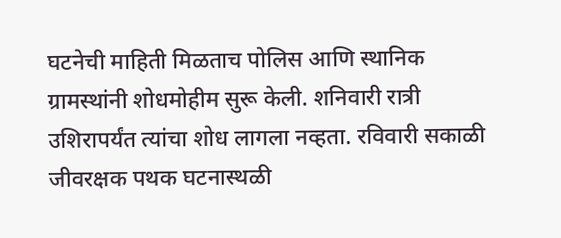घटनेची माहिती मिळताच पोलिस आणि स्थानिक ग्रामस्थांनी शोधमोहीम सुरू केली. शनिवारी रात्री उशिरापर्यंत त्यांचा शोध लागला नव्हता. रविवारी सकाळी जीवरक्षक पथक घटनास्थळी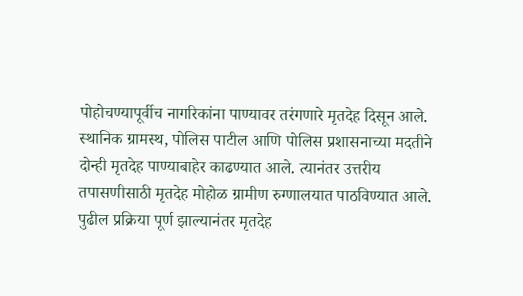पोहोचण्यापूर्वीच नागरिकांना पाण्यावर तरंगणारे मृतदेह दिसून आले.
स्थानिक ग्रामस्थ, पोलिस पाटील आणि पोलिस प्रशासनाच्या मदतीने दोन्ही मृतदेह पाण्याबाहेर काढण्यात आले. त्यानंतर उत्तरीय तपासणीसाठी मृतदेह मोहोळ ग्रामीण रुग्णालयात पाठविण्यात आले. पुढील प्रक्रिया पूर्ण झाल्यानंतर मृतदेह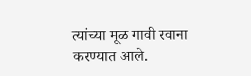त्यांच्या मूळ गावी रवाना करण्यात आले.